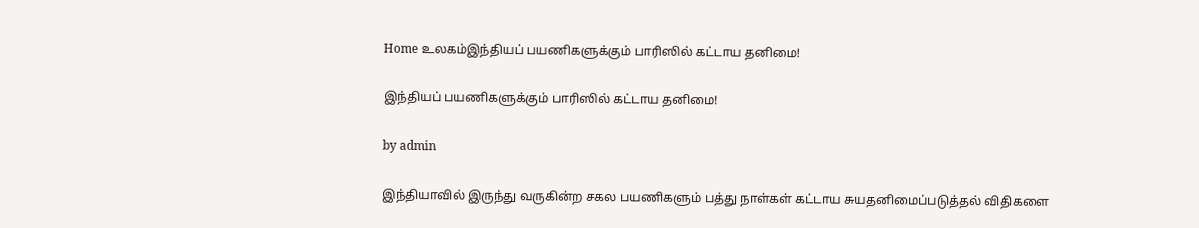Home உலகம்இந்தியப் பயணிகளுக்கும் பாரிஸில் கட்டாய தனிமை!

இந்தியப் பயணிகளுக்கும் பாரிஸில் கட்டாய தனிமை!

by admin

இந்தியாவில் இருந்து வருகின்ற சகல பயணிகளும் பத்து நாள்கள் கட்டாய சுயதனிமைப்படுத்தல் விதிகளை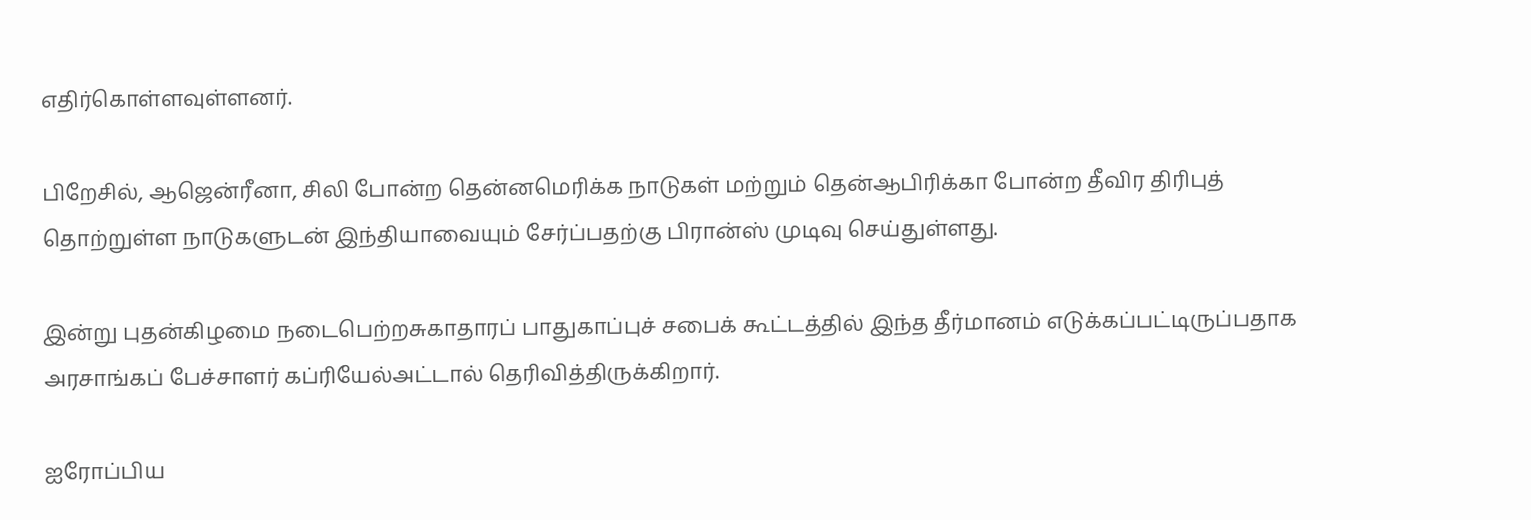எதிர்கொள்ளவுள்ளனர்.

பிறேசில், ஆஜென்ரீனா, சிலி போன்ற தென்னமெரிக்க நாடுகள் மற்றும் தென்ஆபிரிக்கா போன்ற தீவிர திரிபுத் தொற்றுள்ள நாடுகளுடன் இந்தியாவையும் சேர்ப்பதற்கு பிரான்ஸ் முடிவு செய்துள்ளது.

இன்று புதன்கிழமை நடைபெற்றசுகாதாரப் பாதுகாப்புச் சபைக் கூட்டத்தில் இந்த தீர்மானம் எடுக்கப்பட்டிருப்பதாக அரசாங்கப் பேச்சாளர் கப்ரியேல்அட்டால் தெரிவித்திருக்கிறார்.

ஐரோப்பிய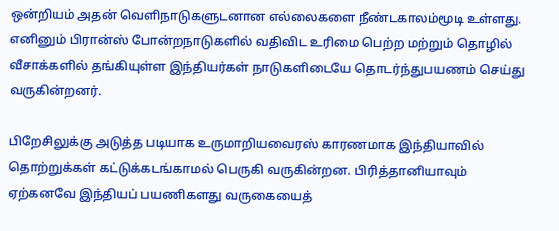ஒன்றியம் அதன் வெளிநாடுகளுடனான எல்லைகளை நீண்டகாலம்மூடி உள்ளது. எனினும் பிரான்ஸ் போன்றநாடுகளில் வதிவிட உரிமை பெற்ற மற்றும் தொழில் வீசாக்களில் தங்கியுள்ள இந்தியர்கள் நாடுகளிடையே தொடர்ந்துபயணம் செய்து வருகின்றனர்.

பிறேசிலுக்கு அடுத்த படியாக உருமாறியவைரஸ் காரணமாக இந்தியாவில் தொற்றுக்கள் கட்டுக்கடங்காமல் பெருகி வருகின்றன. பிரித்தானியாவும் ஏற்கனவே இந்தியப் பயணிகளது வருகையைத்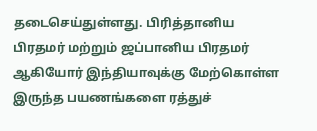தடைசெய்துள்ளது. பிரித்தானிய பிரதமர் மற்றும் ஜப்பானிய பிரதமர் ஆகியோர் இந்தியாவுக்கு மேற்கொள்ள இருந்த பயணங்களை ரத்துச்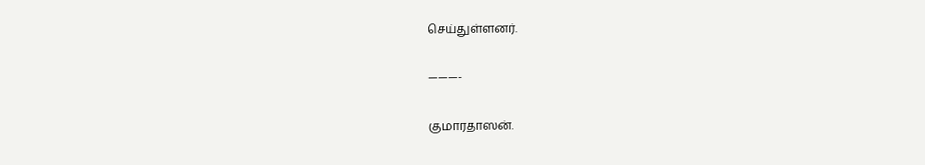செய்துள்ளனர்.

———-

குமாரதாஸன்.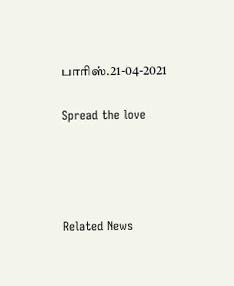பாரிஸ்.21-04-2021

Spread the love




Related News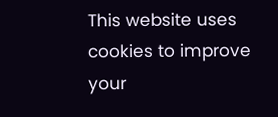This website uses cookies to improve your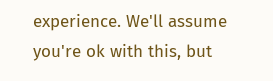experience. We'll assume you're ok with this, but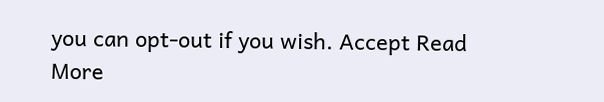you can opt-out if you wish. Accept Read More